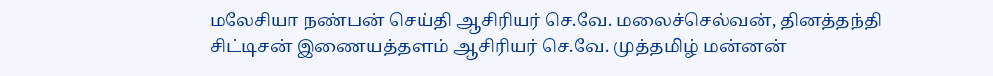மலேசியா நண்பன் செய்தி ஆசிரியர் செ.வே. மலைச்செல்வன், தினத்தந்தி சிட்டிசன் இணையத்தளம் ஆசிரியர் செ.வே. முத்தமிழ் மன்னன்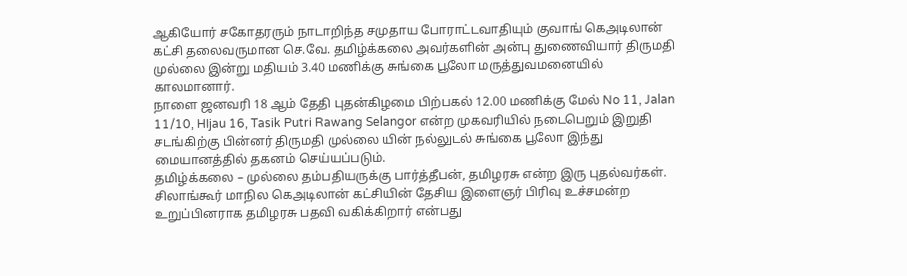ஆகியோர் சகோதரரும் நாடாறிந்த சமுதாய போராட்டவாதியும் குவாங் கெஅடிலான் கட்சி தலைவருமான செ.வே. தமிழ்க்கலை அவர்களின் அன்பு துணைவியார் திருமதி முல்லை இன்று மதியம் 3.40 மணிக்கு சுங்கை பூலோ மருத்துவமனையில் காலமானார்.
நாளை ஜனவரி 18 ஆம் தேதி புதன்கிழமை பிற்பகல் 12.00 மணிக்கு மேல் No 11, Jalan 11/10, HIjau 16, Tasik Putri Rawang Selangor என்ற முகவரியில் நடைபெறும் இறுதி சடங்கிற்கு பின்னர் திருமதி முல்லை யின் நல்லுடல் சுங்கை பூலோ இந்து மையானத்தில் தகனம் செய்யப்படும்.
தமிழ்க்கலை – முல்லை தம்பதியருக்கு பார்த்தீபன், தமிழரசு என்ற இரு புதல்வர்கள்.
சிலாங்கூர் மாநில கெஅடிலான் கட்சியின் தேசிய இளைஞர் பிரிவு உச்சமன்ற உறுப்பினராக தமிழரசு பதவி வகிக்கிறார் என்பது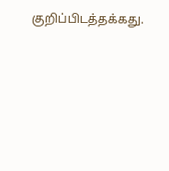குறிப்பிடத்தக்கது.